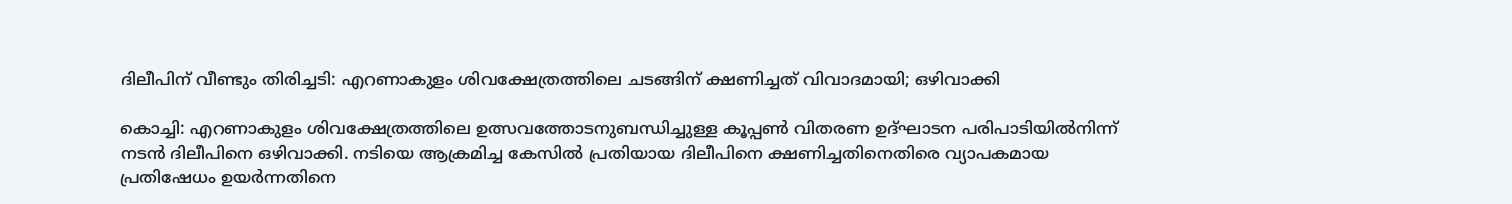ദിലീപിന് വീണ്ടും തിരിച്ചടി: എറണാകുളം ശിവക്ഷേത്രത്തിലെ ചടങ്ങിന് ക്ഷണിച്ചത് വിവാദമായി; ഒഴിവാക്കി

കൊച്ചി: എറണാകുളം ശിവക്ഷേത്രത്തിലെ ഉത്സവത്തോടനുബന്ധിച്ചുള്ള കൂപ്പണ്‍ വിതരണ ഉദ്ഘാടന പരിപാടിയില്‍നിന്ന് നടന്‍ ദിലീപിനെ ഒഴിവാക്കി. നടിയെ ആക്രമിച്ച കേസില്‍ പ്രതിയായ ദിലീപിനെ ക്ഷണിച്ചതിനെതിരെ വ്യാപകമായ പ്രതിഷേധം ഉയര്‍ന്നതിനെ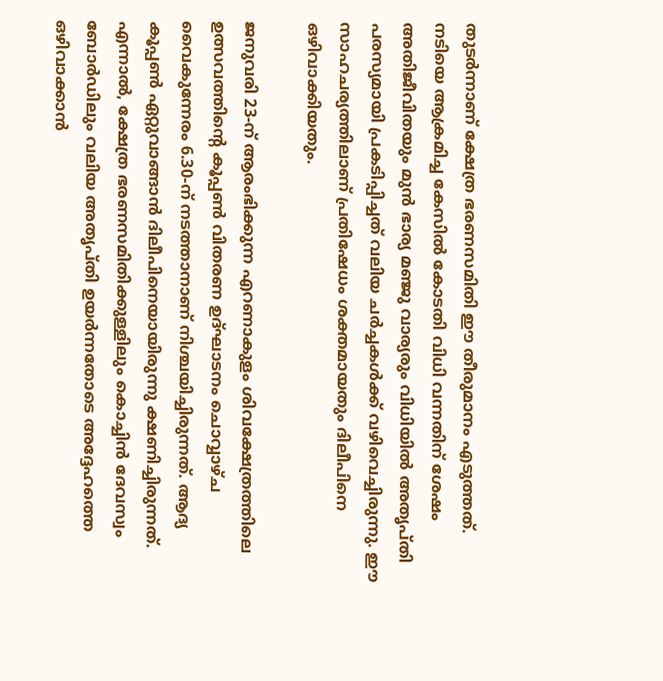തുടര്‍ന്നാണ് ക്ഷേത്ര ഭരണസമിതി ഈ തീരുമാനം എടുത്തത്. നടിയെ ആക്രമിച്ച കേസില്‍ കോടതി വിധി വന്നതിന് ശേഷം അതിജീവിതയും മുന്‍ ഭാര്യ മഞ്ജു വാര്യരും വിധിയില്‍ അതൃപ്തി പരസ്യമായി പ്രകടിപ്പിച്ചത് വലിയ ചര്‍ച്ചകള്‍ക്ക് വഴിവെച്ചിരുന്നു. ഈ സാഹചര്യത്തിലാണ് പ്രതിഷേധം ശക്തമായതും ദിലീപിനെ ഒഴിവാക്കിയതും.

ജനുവരി 23-ന് ആരംഭിക്കുന്ന എറണാകുളം ശിവക്ഷേത്രത്തിലെ ഉത്സവത്തിന്റെ കൂപ്പണ്‍ വിതരണ ഉദ്ഘാടനം ചൊവ്വാഴ്ച വൈകുന്നേരം 6.30-ന് നടത്താനാണ് നിശ്ചയിച്ചിരുന്നത്. ആദ്യ കൂപ്പണ്‍ ഏറ്റുവാങ്ങാന്‍ ദിലീപിനെയായിരുന്നു ക്ഷണിച്ചിരുന്നത്. എന്നാല്‍, ക്ഷേത്ര ഭരണസമിതിക്കുള്ളിലും കൊച്ചിന്‍ ദേവസ്വം ബോര്‍ഡിലും വലിയ അതൃപ്തി ഉയര്‍ന്നതോടെ അദ്ദേഹത്തെ ഒഴിവാക്കാന്‍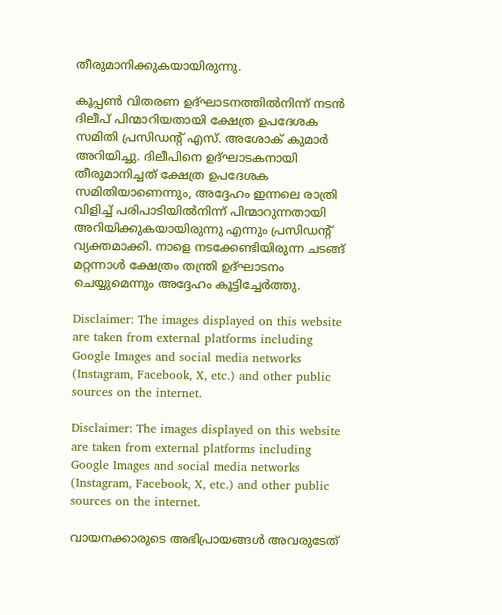തീരുമാനിക്കുകയായിരുന്നു.

കൂപ്പണ്‍ വിതരണ ഉദ്ഘാടനത്തില്‍നിന്ന് നടന്‍ ദിലീപ് പിന്മാറിയതായി ക്ഷേത്ര ഉപദേശക സമിതി പ്രസിഡന്റ് എസ്. അശോക് കുമാര്‍ അറിയിച്ചു. ദിലീപിനെ ഉദ്ഘാടകനായി തീരുമാനിച്ചത് ക്ഷേത്ര ഉപദേശക സമിതിയാണെന്നും, അദ്ദേഹം ഇന്നലെ രാത്രി വിളിച്ച് പരിപാടിയില്‍നിന്ന് പിന്മാറുന്നതായി അറിയിക്കുകയായിരുന്നു എന്നും പ്രസിഡന്റ് വ്യക്തമാക്കി. നാളെ നടക്കേണ്ടിയിരുന്ന ചടങ്ങ് മറ്റന്നാള്‍ ക്ഷേത്രം തന്ത്രി ഉദ്ഘാടനം ചെയ്യുമെന്നും അദ്ദേഹം കൂട്ടിച്ചേര്‍ത്തു.

Disclaimer: The images displayed on this website are taken from external platforms including Google Images and social media networks (Instagram, Facebook, X, etc.) and other public sources on the internet.

Disclaimer: The images displayed on this website are taken from external platforms including Google Images and social media networks (Instagram, Facebook, X, etc.) and other public sources on the internet.

വായനക്കാരുടെ അഭിപ്രായങ്ങള്‍ അവരുടേത്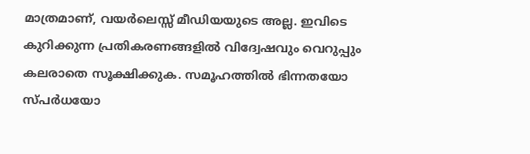മാത്രമാണ്, വയർലെസ്സ് മീഡിയയുടെ അല്ല. ഇവിടെ കുറിക്കുന്ന പ്രതികരണങ്ങളിൽ വിദ്വേഷവും വെറുപ്പും കലരാതെ സൂക്ഷിക്കുക. സമൂഹത്തിൽ ഭിന്നതയോ സ്‌പർധയോ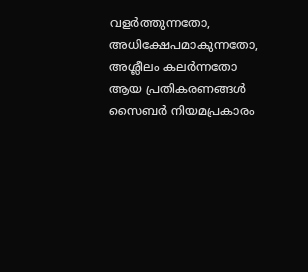വളർത്തുന്നതോ, അധിക്ഷേപമാകുന്നതോ, അശ്ലീലം കലർന്നതോ ആയ പ്രതികരണങ്ങൾ സൈബർ നിയമപ്രകാരം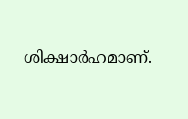ശിക്ഷാർഹമാണ്.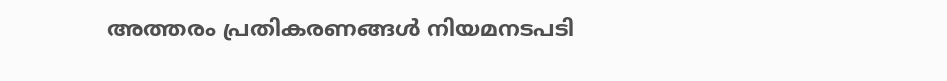അത്തരം പ്രതികരണങ്ങൾ നിയമനടപടി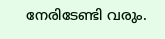നേരിടേണ്ടി വരും.